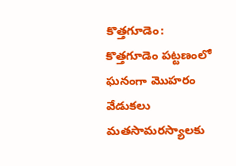కొత్తగూడెం: కొత్తగూడెం పట్టణంలో ఘనంగా మొహరం వేడుకలు
మతసామరస్యాలకు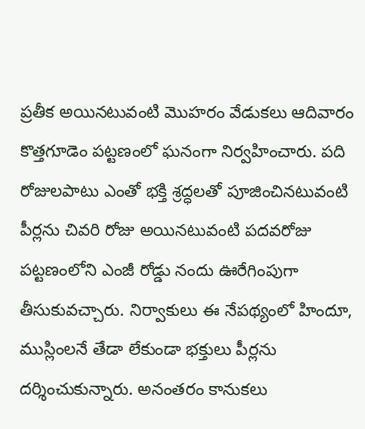ప్రతీక అయినటువంటి మొహరం వేడుకలు ఆదివారం కొత్తగూడెం పట్టణంలో ఘనంగా నిర్వహించారు. పది రోజులపాటు ఎంతో భక్తి శ్రద్ధలతో పూజించినటువంటి పీర్లను చివరి రోజు అయినటువంటి పదవరోజు పట్టణంలోని ఎంజీ రోడ్డు నందు ఊరేగింపుగా తీసుకువచ్చారు. నిర్వాకులు ఈ నేపథ్యంలో హిందూ, ముస్లింలనే తేడా లేకుండా భక్తులు పీర్లను దర్శించుకున్నారు. అనంతరం కానుకలు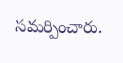సమర్పించారు.